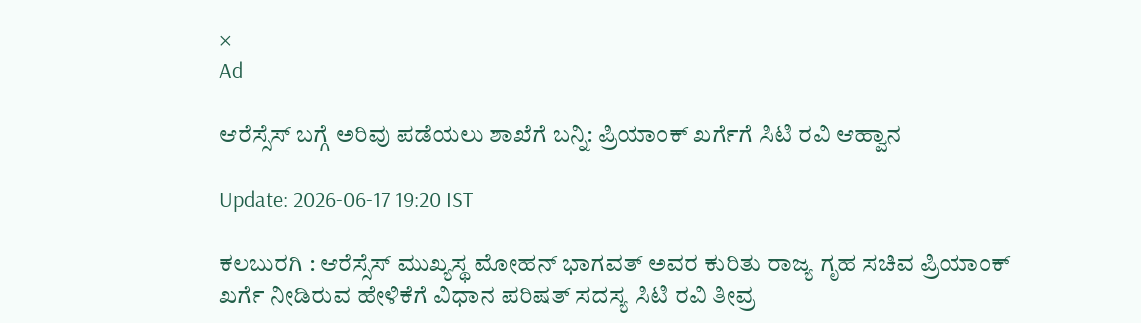×
Ad

ಆರೆಸ್ಸೆಸ್‌ ಬಗ್ಗೆ ಅರಿವು ಪಡೆಯಲು ಶಾಖೆಗೆ ಬನ್ನಿ: ಪ್ರಿಯಾಂಕ್ ಖರ್ಗೆಗೆ ಸಿಟಿ ರವಿ ಆಹ್ವಾನ

Update: 2026-06-17 19:20 IST

ಕಲಬುರಗಿ : ಆರೆಸ್ಸೆಸ್‌ ಮುಖ್ಯಸ್ಥ ಮೋಹನ್ ಭಾಗವತ್ ಅವರ ಕುರಿತು ರಾಜ್ಯ ಗೃಹ ಸಚಿವ ಪ್ರಿಯಾಂಕ್ ಖರ್ಗೆ ನೀಡಿರುವ ಹೇಳಿಕೆಗೆ ವಿಧಾನ ಪರಿಷತ್ ಸದಸ್ಯ ಸಿಟಿ ರವಿ ತೀವ್ರ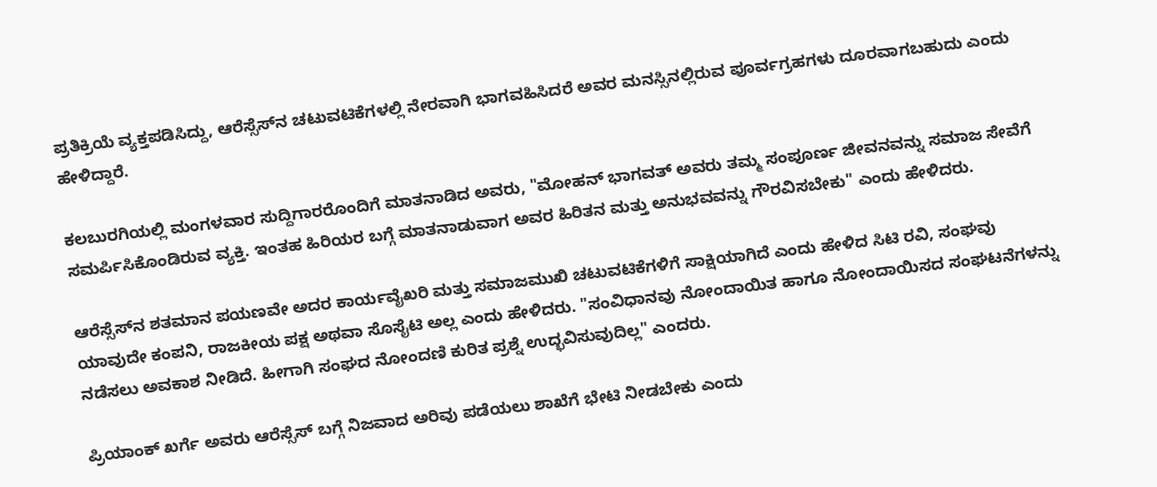ಪ್ರತಿಕ್ರಿಯೆ ವ್ಯಕ್ತಪಡಿಸಿದ್ದು, ಆರೆಸ್ಸೆಸ್‌ನ ಚಟುವಟಿಕೆಗಳಲ್ಲಿ ನೇರವಾಗಿ ಭಾಗವಹಿಸಿದರೆ ಅವರ ಮನಸ್ಸಿನಲ್ಲಿರುವ ಪೂರ್ವಗ್ರಹಗಳು ದೂರವಾಗಬಹುದು ಎಂದು ಹೇಳಿದ್ದಾರೆ.

ಕಲಬುರಗಿಯಲ್ಲಿ ಮಂಗಳವಾರ ಸುದ್ದಿಗಾರರೊಂದಿಗೆ ಮಾತನಾಡಿದ ಅವರು, "ಮೋಹನ್ ಭಾಗವತ್ ಅವರು ತಮ್ಮ ಸಂಪೂರ್ಣ ಜೀವನವನ್ನು ಸಮಾಜ ಸೇವೆಗೆ ಸಮರ್ಪಿಸಿಕೊಂಡಿರುವ ವ್ಯಕ್ತಿ. ಇಂತಹ ಹಿರಿಯರ ಬಗ್ಗೆ ಮಾತನಾಡುವಾಗ ಅವರ ಹಿರಿತನ ಮತ್ತು ಅನುಭವವನ್ನು ಗೌರವಿಸಬೇಕು" ಎಂದು ಹೇಳಿದರು.

ಆರೆಸ್ಸೆಸ್‌ನ ಶತಮಾನ ಪಯಣವೇ ಅದರ ಕಾರ್ಯವೈಖರಿ ಮತ್ತು ಸಮಾಜಮುಖಿ ಚಟುವಟಿಕೆಗಳಿಗೆ ಸಾಕ್ಷಿಯಾಗಿದೆ ಎಂದು ಹೇಳಿದ ಸಿಟಿ ರವಿ, ಸಂಘವು ಯಾವುದೇ ಕಂಪನಿ, ರಾಜಕೀಯ ಪಕ್ಷ ಅಥವಾ ಸೊಸೈಟಿ ಅಲ್ಲ ಎಂದು ಹೇಳಿದರು. "ಸಂವಿಧಾನವು ನೋಂದಾಯಿತ ಹಾಗೂ ನೋಂದಾಯಿಸದ ಸಂಘಟನೆಗಳನ್ನು ನಡೆಸಲು ಅವಕಾಶ ನೀಡಿದೆ. ಹೀಗಾಗಿ ಸಂಘದ ನೋಂದಣಿ ಕುರಿತ ಪ್ರಶ್ನೆ ಉದ್ಭವಿಸುವುದಿಲ್ಲ" ಎಂದರು.

ಪ್ರಿಯಾಂಕ್ ಖರ್ಗೆ ಅವರು ಆರೆಸ್ಸೆಸ್‌ ಬಗ್ಗೆ ನಿಜವಾದ ಅರಿವು ಪಡೆಯಲು ಶಾಖೆಗೆ ಭೇಟಿ ನೀಡಬೇಕು ಎಂದು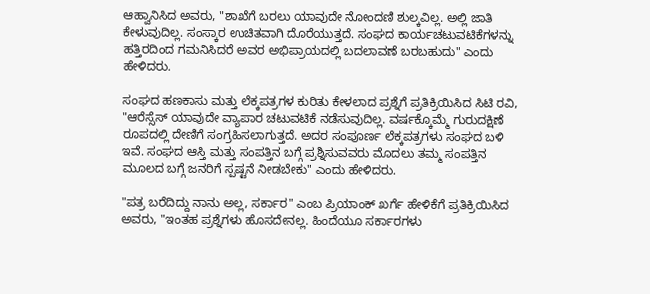ಆಹ್ವಾನಿಸಿದ ಅವರು, "ಶಾಖೆಗೆ ಬರಲು ಯಾವುದೇ ನೋಂದಣಿ ಶುಲ್ಕವಿಲ್ಲ. ಅಲ್ಲಿ ಜಾತಿ ಕೇಳುವುದಿಲ್ಲ. ಸಂಸ್ಕಾರ ಉಚಿತವಾಗಿ ದೊರೆಯುತ್ತದೆ. ಸಂಘದ ಕಾರ್ಯಚಟುವಟಿಕೆಗಳನ್ನು ಹತ್ತಿರದಿಂದ ಗಮನಿಸಿದರೆ ಅವರ ಅಭಿಪ್ರಾಯದಲ್ಲಿ ಬದಲಾವಣೆ ಬರಬಹುದು" ಎಂದು ಹೇಳಿದರು.

ಸಂಘದ ಹಣಕಾಸು ಮತ್ತು ಲೆಕ್ಕಪತ್ರಗಳ ಕುರಿತು ಕೇಳಲಾದ ಪ್ರಶ್ನೆಗೆ ಪ್ರತಿಕ್ರಿಯಿಸಿದ ಸಿಟಿ ರವಿ, "ಆರೆಸ್ಸೆಸ್‌ ಯಾವುದೇ ವ್ಯಾಪಾರ ಚಟುವಟಿಕೆ ನಡೆಸುವುದಿಲ್ಲ. ವರ್ಷಕ್ಕೊಮ್ಮೆ ಗುರುದಕ್ಷಿಣೆ ರೂಪದಲ್ಲಿ ದೇಣಿಗೆ ಸಂಗ್ರಹಿಸಲಾಗುತ್ತದೆ. ಅದರ ಸಂಪೂರ್ಣ ಲೆಕ್ಕಪತ್ರಗಳು ಸಂಘದ ಬಳಿ ಇವೆ. ಸಂಘದ ಆಸ್ತಿ ಮತ್ತು ಸಂಪತ್ತಿನ ಬಗ್ಗೆ ಪ್ರಶ್ನಿಸುವವರು ಮೊದಲು ತಮ್ಮ ಸಂಪತ್ತಿನ ಮೂಲದ ಬಗ್ಗೆ ಜನರಿಗೆ ಸ್ಪಷ್ಟನೆ ನೀಡಬೇಕು" ಎಂದು ಹೇಳಿದರು.

"ಪತ್ರ ಬರೆದಿದ್ದು ನಾನು ಅಲ್ಲ, ಸರ್ಕಾರ" ಎಂಬ ಪ್ರಿಯಾಂಕ್ ಖರ್ಗೆ ಹೇಳಿಕೆಗೆ ಪ್ರತಿಕ್ರಿಯಿಸಿದ ಅವರು, "ಇಂತಹ ಪ್ರಶ್ನೆಗಳು ಹೊಸದೇನಲ್ಲ. ಹಿಂದೆಯೂ ಸರ್ಕಾರಗಳು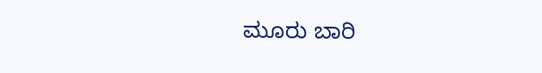ಮೂರು ಬಾರಿ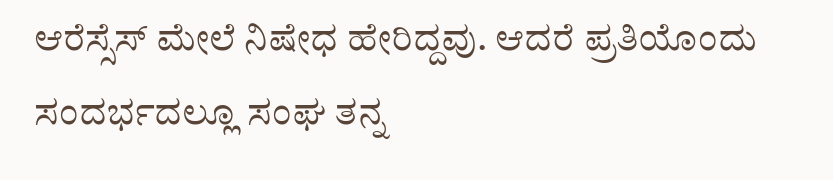ಆರೆಸ್ಸೆಸ್‌ ಮೇಲೆ ನಿಷೇಧ ಹೇರಿದ್ದವು. ಆದರೆ ಪ್ರತಿಯೊಂದು ಸಂದರ್ಭದಲ್ಲೂ ಸಂಘ ತನ್ನ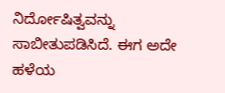ನಿರ್ದೋಷಿತ್ವವನ್ನು ಸಾಬೀತುಪಡಿಸಿದೆ. ಈಗ ಅದೇ ಹಳೆಯ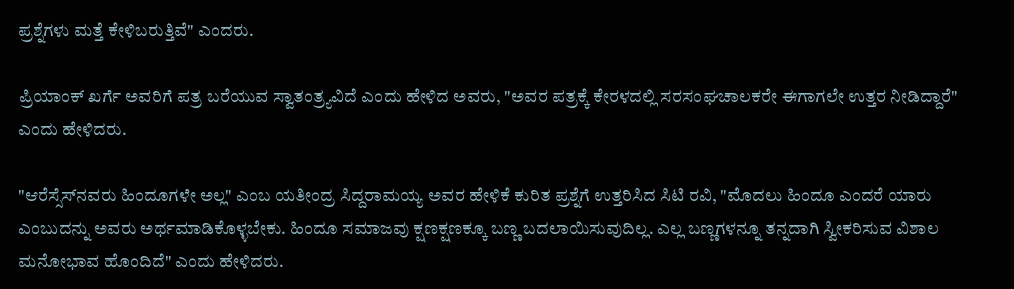ಪ್ರಶ್ನೆಗಳು ಮತ್ತೆ ಕೇಳಿಬರುತ್ತಿವೆ" ಎಂದರು.

ಪ್ರಿಯಾಂಕ್ ಖರ್ಗೆ ಅವರಿಗೆ ಪತ್ರ ಬರೆಯುವ ಸ್ವಾತಂತ್ರ್ಯವಿದೆ ಎಂದು ಹೇಳಿದ ಅವರು, "ಅವರ ಪತ್ರಕ್ಕೆ ಕೇರಳದಲ್ಲಿ ಸರಸಂಘಚಾಲಕರೇ ಈಗಾಗಲೇ ಉತ್ತರ ನೀಡಿದ್ದಾರೆ" ಎಂದು ಹೇಳಿದರು.

"ಆರೆಸ್ಸೆಸ್‌ನವರು ಹಿಂದೂಗಳೇ ಅಲ್ಲ" ಎಂಬ ಯತೀಂದ್ರ ಸಿದ್ದರಾಮಯ್ಯ ಅವರ ಹೇಳಿಕೆ ಕುರಿತ ಪ್ರಶ್ನೆಗೆ ಉತ್ತರಿಸಿದ ಸಿಟಿ ರವಿ, "ಮೊದಲು ಹಿಂದೂ ಎಂದರೆ ಯಾರು ಎಂಬುದನ್ನು ಅವರು ಅರ್ಥಮಾಡಿಕೊಳ್ಳಬೇಕು. ಹಿಂದೂ ಸಮಾಜವು ಕ್ಷಣಕ್ಷಣಕ್ಕೂ ಬಣ್ಣ ಬದಲಾಯಿಸುವುದಿಲ್ಲ. ಎಲ್ಲ ಬಣ್ಣಗಳನ್ನೂ ತನ್ನದಾಗಿ ಸ್ವೀಕರಿಸುವ ವಿಶಾಲ ಮನೋಭಾವ ಹೊಂದಿದೆ" ಎಂದು ಹೇಳಿದರು.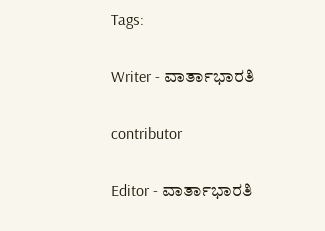Tags:

Writer - ವಾರ್ತಾಭಾರತಿ

contributor

Editor - ವಾರ್ತಾಭಾರತಿ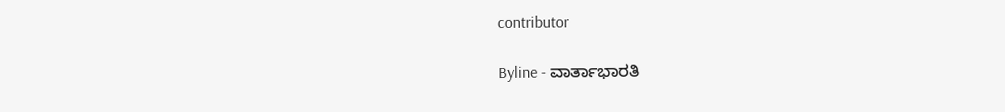contributor

Byline - ವಾರ್ತಾಭಾರತಿ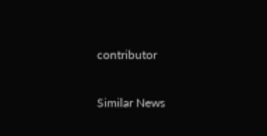contributor

Similar News